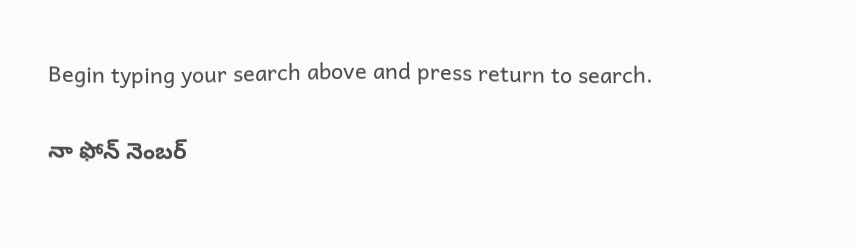Begin typing your search above and press return to search.

నా ఫోన్ నెంబ‌ర్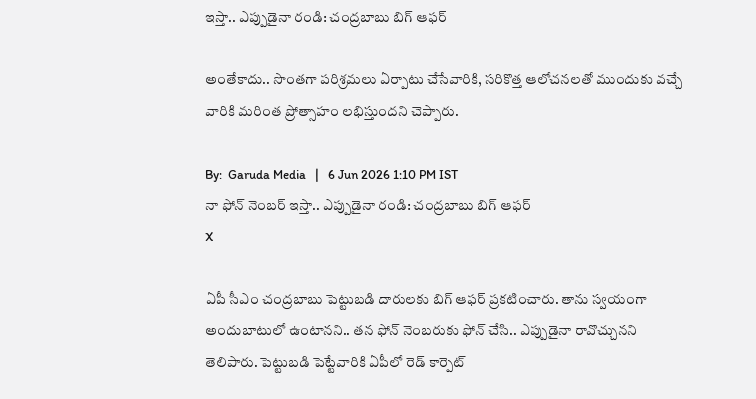ఇస్తా.. ఎప్పుడైనా రండి: చంద్ర‌బాబు బిగ్ ఆఫ‌ర్‌

అంతేకాదు.. సొంత‌గా ప‌రిశ్ర‌మ‌లు ఏర్పాటు చేసేవారికి, స‌రికొత్త ఆలోచ‌న‌ల‌తో ముందుకు వ‌చ్చే వారికి మ‌రింత ప్రోత్సాహం ల‌భిస్తుంద‌ని చెప్పారు.

By:  Garuda Media   |   6 Jun 2026 1:10 PM IST
నా ఫోన్ నెంబ‌ర్ ఇస్తా.. ఎప్పుడైనా రండి: చంద్ర‌బాబు బిగ్ ఆఫ‌ర్‌
X

ఏపీ సీఎం చంద్ర‌బాబు పెట్టుబ‌డి దారుల‌కు బిగ్ ఆఫ‌ర్ ప్ర‌క‌టించారు. తాను స్వ‌యంగా అందుబాటులో ఉంటాన‌ని.. త‌న ఫోన్ నెంబ‌రుకు ఫోన్ చేసి.. ఎప్పుడైనా రావొచ్చున‌ని తెలిపారు. పెట్టుబ‌డి పెట్టేవారికి ఏపీలో రెడ్ కార్పెట్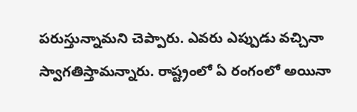ప‌రుస్తున్నామ‌ని చెప్పారు. ఎవ‌రు ఎప్పుడు వ‌చ్చినా స్వాగ‌తిస్తామ‌న్నారు. రాష్ట్రంలో ఏ రంగంలో అయినా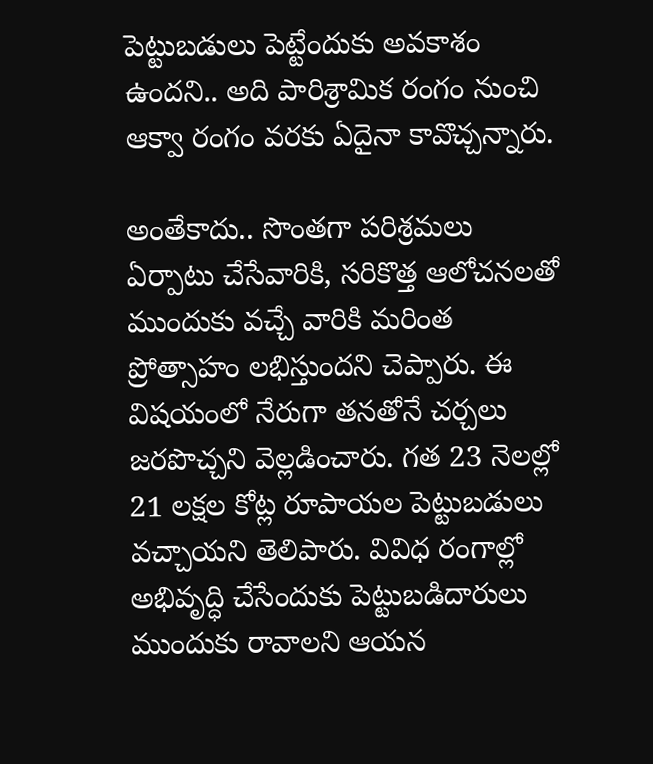పెట్టుబ‌డులు పెట్టేందుకు అవ‌కాశం ఉంద‌ని.. అది పారిశ్రామిక రంగం నుంచి ఆక్వా రంగం వ‌ర‌కు ఏదైనా కావొచ్చ‌న్నారు.

అంతేకాదు.. సొంత‌గా ప‌రిశ్ర‌మ‌లు ఏర్పాటు చేసేవారికి, స‌రికొత్త ఆలోచ‌న‌ల‌తో ముందుకు వ‌చ్చే వారికి మ‌రింత ప్రోత్సాహం ల‌భిస్తుంద‌ని చెప్పారు. ఈ విష‌యంలో నేరుగా త‌న‌తోనే చ‌ర్చ‌లు జ‌రపొచ్చ‌ని వెల్ల‌డించారు. గ‌త 23 నెల‌ల్లో 21 ల‌క్ష‌ల కోట్ల రూపాయ‌ల పెట్టుబ‌డులు వ‌చ్చాయ‌ని తెలిపారు. వివిధ రంగాల్లో అభివృద్ధి చేసేందుకు పెట్టుబ‌డిదారులు ముందుకు రావాల‌ని ఆయ‌న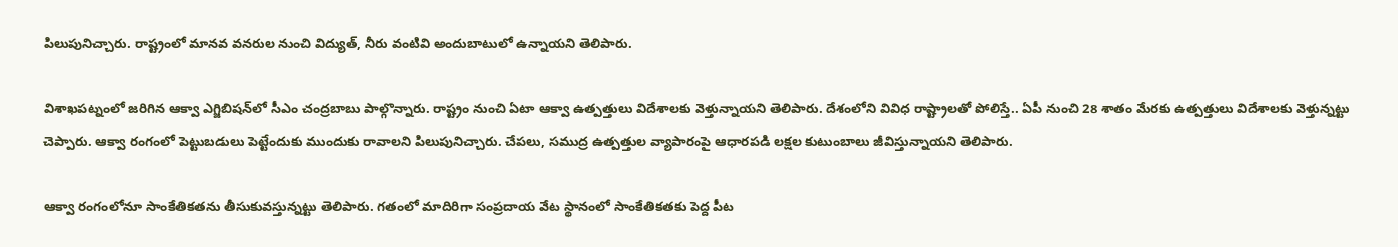పిలుపునిచ్చారు. రాష్ట్రంలో మాన‌వ వ‌న‌రుల నుంచి విద్యుత్‌, నీరు వంటివి అందుబాటులో ఉన్నాయ‌ని తెలిపారు.

విశాఖ‌ప‌ట్నంలో జ‌రిగిన ఆక్వా ఎగ్జిబిష‌న్‌లో సీఎం చంద్ర‌బాబు పాల్గొన్నారు. రాష్ట్రం నుంచి ఏటా ఆక్వా ఉత్ప‌త్తులు విదేశాల‌కు వెళ్తున్నాయ‌ని తెలిపారు. దేశంలోని వివిధ రాష్ట్రాల‌తో పోలిస్తే.. ఏపీ నుంచి 28 శాతం మేర‌కు ఉత్ప‌త్తులు విదేశాల‌కు వెళ్తున్న‌ట్టు చెప్పారు. ఆక్వా రంగంలో పెట్టుబ‌డులు పెట్టేందుకు ముందుకు రావాల‌ని పిలుపునిచ్చారు. చేప‌లు, స‌ముద్ర ఉత్ప‌త్తుల వ్యాపారంపై ఆధార‌ప‌డి ల‌క్ష‌ల కుటుంబాలు జీవిస్తున్నాయ‌ని తెలిపారు.

ఆక్వా రంగంలోనూ సాంకేతిక‌త‌ను తీసుకువ‌స్తున్న‌ట్టు తెలిపారు. గ‌తంలో మాదిరిగా సంప్ర‌దాయ వేట స్థానంలో సాంకేతిక‌త‌కు పెద్ద పీట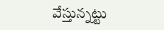వేస్తున్న‌ట్టు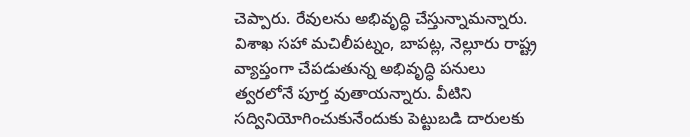చెప్పారు. రేవుల‌ను అభివృద్ధి చేస్తున్నామ‌న్నారు. విశాఖ స‌హా మ‌చిలీప‌ట్నం, బాప‌ట్ల‌, నెల్లూరు రాష్ట్ర వ్యాప్తంగా చేప‌డుతున్న అభివృద్ధి ప‌నులు త్వ‌ర‌లోనే పూర్త వుతాయ‌న్నారు. వీటిని స‌ద్వినియోగించుకునేందుకు పెట్టుబ‌డి దారుల‌కు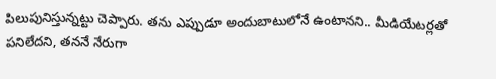పిలుపునిస్తున్న‌ట్టు చెప్పారు. త‌ను ఎప్పుడూ అందుబాటులోనే ఉంటాన‌ని.. మీడియేట‌ర్ల‌తో ప‌నిలేద‌ని, త‌ననే నేరుగా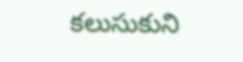క‌లుసుకుని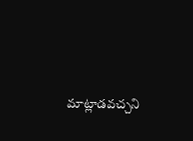మాట్లాడ‌వ‌చ్చ‌ని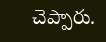చెప్పారు.